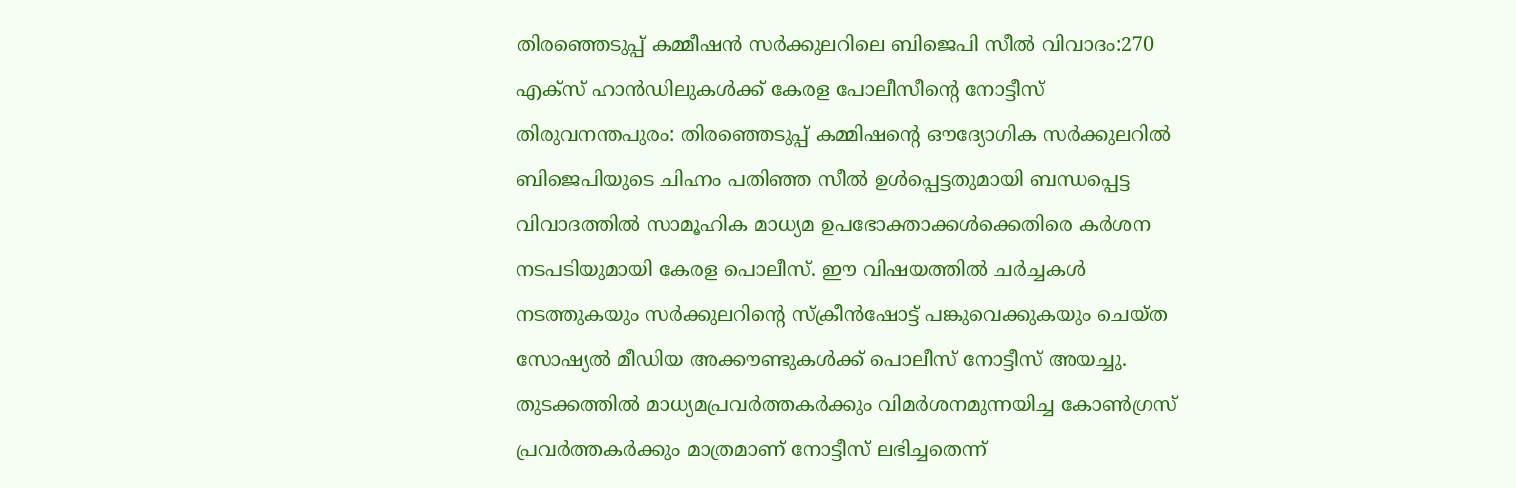തിരഞ്ഞെടുപ്പ് കമ്മീഷൻ സർക്കുലറിലെ ബിജെപി സീൽ വിവാദം:270 എക്സ് ഹാൻഡിലുകൾക്ക് കേരള പോലീസീന്റെ നോട്ടീസ്
തിരുവനന്തപുരം: തിരഞ്ഞെടുപ്പ് കമ്മിഷന്റെ ഔദ്യോഗിക സർക്കുലറിൽ ബിജെപിയുടെ ചിഹ്നം പതിഞ്ഞ സീൽ ഉൾപ്പെട്ടതുമായി ബന്ധപ്പെട്ട വിവാദത്തിൽ സാമൂഹിക മാധ്യമ ഉപഭോക്താക്കൾക്കെതിരെ കർശന നടപടിയുമായി കേരള പൊലീസ്. ഈ വിഷയത്തിൽ ചർച്ചകൾ നടത്തുകയും സർക്കുലറിന്റെ സ്ക്രീൻഷോട്ട് പങ്കുവെക്കുകയും ചെയ്ത സോഷ്യൽ മീഡിയ അക്കൗണ്ടുകൾക്ക് പൊലീസ് നോട്ടീസ് അയച്ചു. തുടക്കത്തിൽ മാധ്യമപ്രവർത്തകർക്കും വിമർശനമുന്നയിച്ച കോൺഗ്രസ് പ്രവർത്തകർക്കും മാത്രമാണ് നോട്ടീസ് ലഭിച്ചതെന്ന്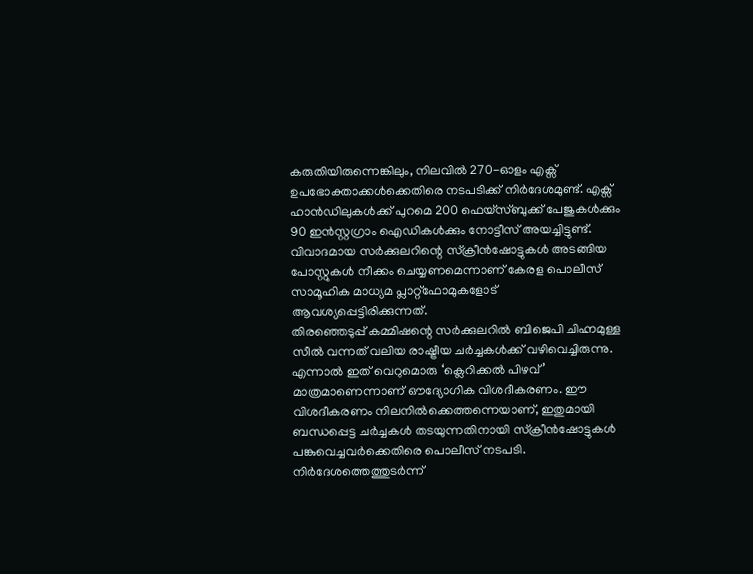കരുതിയിരുന്നെങ്കിലും, നിലവിൽ 270-ഓളം എക്സ് ഉപഭോക്താക്കൾക്കെതിരെ നടപടിക്ക് നിർദേശമുണ്ട്. എക്സ് ഹാൻഡിലുകൾക്ക് പുറമെ 200 ഫെയ്സ്ബുക്ക് പേജുകൾക്കും 90 ഇൻസ്റ്റഗ്രാം ഐഡികൾക്കും നോട്ടീസ് അയച്ചിട്ടുണ്ട്. വിവാദമായ സർക്കുലറിന്റെ സ്ക്രീൻഷോട്ടുകൾ അടങ്ങിയ പോസ്റ്റുകൾ നീക്കം ചെയ്യണമെന്നാണ് കേരള പൊലീസ് സാമൂഹിക മാധ്യമ പ്ലാറ്റ്ഫോമുകളോട് ആവശ്യപ്പെട്ടിരിക്കുന്നത്.
തിരഞ്ഞെടുപ്പ് കമ്മിഷന്റെ സർക്കുലറിൽ ബിജെപി ചിഹ്നമുള്ള സീൽ വന്നത് വലിയ രാഷ്ട്രീയ ചർച്ചകൾക്ക് വഴിവെച്ചിരുന്നു. എന്നാൽ ഇത് വെറുമൊരു ‘ക്ലെറിക്കൽ പിഴവ്’ മാത്രമാണെന്നാണ് ഔദ്യോഗിക വിശദീകരണം. ഈ വിശദീകരണം നിലനിൽക്കെത്തന്നെയാണ്, ഇതുമായി ബന്ധപ്പെട്ട ചർച്ചകൾ തടയുന്നതിനായി സ്ക്രീൻഷോട്ടുകൾ പങ്കുവെച്ചവർക്കെതിരെ പൊലീസ് നടപടി.
നിർദേശത്തെത്തുടർന്ന്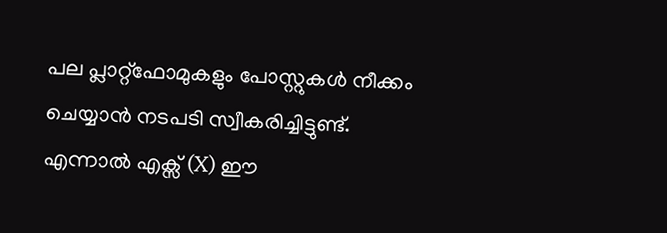പല പ്ലാറ്റ്ഫോമുകളും പോസ്റ്റുകൾ നീക്കം ചെയ്യാൻ നടപടി സ്വീകരിച്ചിട്ടുണ്ട്. എന്നാൽ എക്സ് (X) ഈ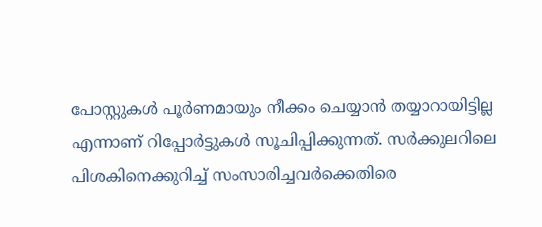പോസ്റ്റുകൾ പൂർണമായും നീക്കം ചെയ്യാൻ തയ്യാറായിട്ടില്ല എന്നാണ് റിപ്പോർട്ടുകൾ സൂചിപ്പിക്കുന്നത്. സർക്കുലറിലെ പിശകിനെക്കുറിച്ച് സംസാരിച്ചവർക്കെതിരെ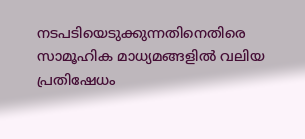നടപടിയെടുക്കുന്നതിനെതിരെ സാമൂഹിക മാധ്യമങ്ങളിൽ വലിയ പ്രതിഷേധം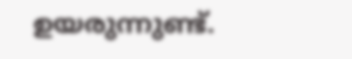ഉയരുന്നുണ്ട്.